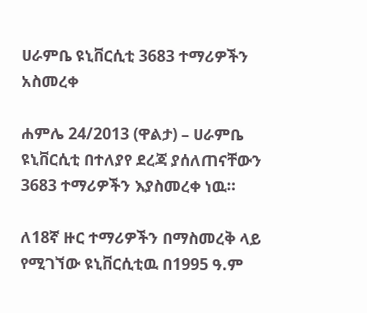ሀራምቤ ዩኒቨርሲቲ 3683 ተማሪዎችን አስመረቀ

ሐምሌ 24/2013 (ዋልታ) – ሀራምቤ ዩኒቨርሲቲ በተለያየ ደረጃ ያሰለጠናቸውን 3683 ተማሪዎችን እያስመረቀ ነዉ።

ለ18ኛ ዙር ተማሪዎችን በማስመረቅ ላይ የሚገኘው ዩኒቨርሲቲዉ በ1995 ዓ.ም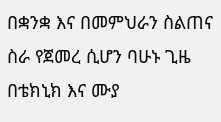በቋንቋ እና በመምህራን ስልጠና ስራ የጀመረ ሲሆን ባሁኑ ጊዜ በቴክኒክ እና ሙያ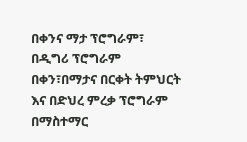በቀንና ማታ ፕሮግራም፣ በዲግሪ ፕሮግራም በቀን፣በማታና በርቀት ትምህርት እና በድህረ ምረቃ ፕሮግራም በማስተማር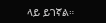ላይ ይገኛል።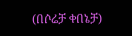(በሶሬቻ ቀበኔቻ)